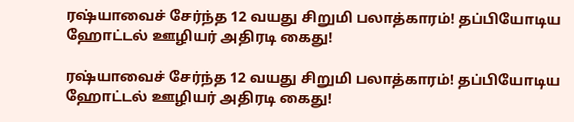ரஷ்யாவைச் சேர்ந்த 12 வயது சிறுமி பலாத்காரம்! தப்பியோடிய ஹோட்டல் ஊழியர் அதிரடி கைது!

ரஷ்யாவைச் சேர்ந்த 12 வயது சிறுமி பலாத்காரம்! தப்பியோடிய ஹோட்டல் ஊழியர் அதிரடி கைது!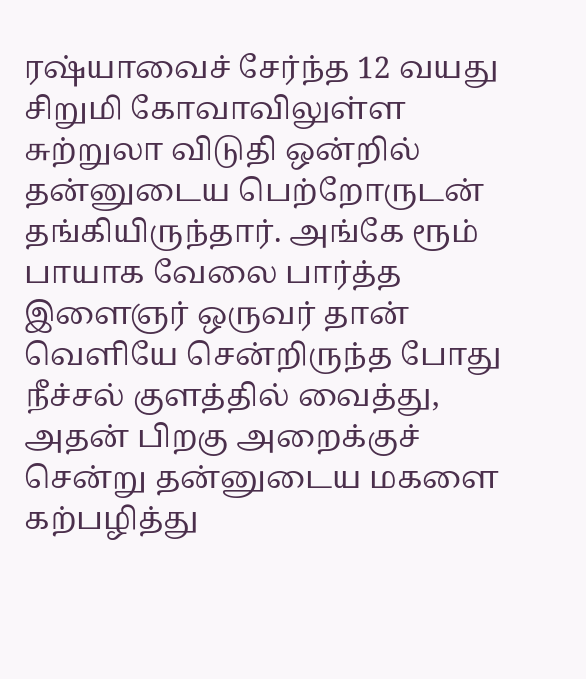ரஷ்யாவைச் சேர்ந்த 12 வயது சிறுமி கோவாவிலுள்ள சுற்றுலா விடுதி ஒன்றில் தன்னுடைய பெற்றோருடன் தங்கியிருந்தார். அங்கே ரூம் பாயாக வேலை பார்த்த இளைஞர் ஒருவர் தான் வெளியே சென்றிருந்த போது நீச்சல் குளத்தில் வைத்து, அதன் பிறகு அறைக்குச் சென்று தன்னுடைய மகளை கற்பழித்து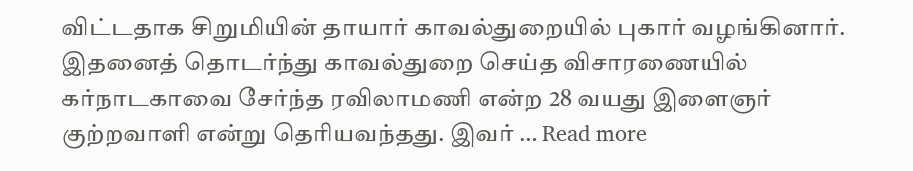விட்டதாக சிறுமியின் தாயார் காவல்துறையில் புகார் வழங்கினார். இதனைத் தொடர்ந்து காவல்துறை செய்த விசாரணையில் கர்நாடகாவை சேர்ந்த ரவிலாமணி என்ற 28 வயது இளைஞர் குற்றவாளி என்று தெரியவந்தது. இவர் … Read more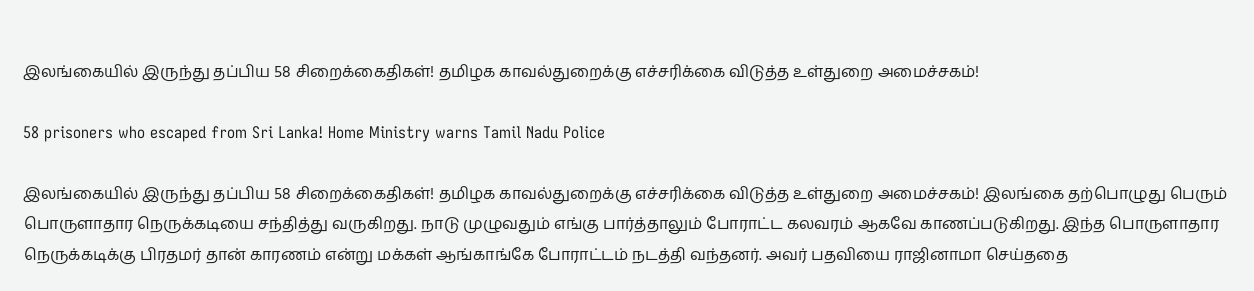இலங்கையில் இருந்து தப்பிய 58 சிறைக்கைதிகள்! தமிழக காவல்துறைக்கு எச்சரிக்கை விடுத்த உள்துறை அமைச்சகம்!

58 prisoners who escaped from Sri Lanka! Home Ministry warns Tamil Nadu Police

இலங்கையில் இருந்து தப்பிய 58 சிறைக்கைதிகள்! தமிழக காவல்துறைக்கு எச்சரிக்கை விடுத்த உள்துறை அமைச்சகம்! இலங்கை தற்பொழுது பெரும் பொருளாதார நெருக்கடியை சந்தித்து வருகிறது. நாடு முழுவதும் எங்கு பார்த்தாலும் போராட்ட கலவரம் ஆகவே காணப்படுகிறது. இந்த பொருளாதார நெருக்கடிக்கு பிரதமர் தான் காரணம் என்று மக்கள் ஆங்காங்கே போராட்டம் நடத்தி வந்தனர். அவர் பதவியை ராஜினாமா செய்ததை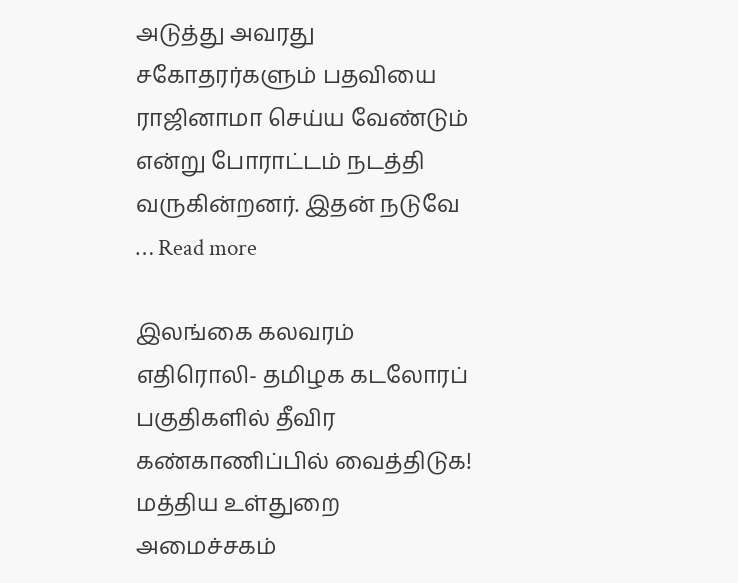அடுத்து அவரது சகோதரர்களும் பதவியை ராஜினாமா செய்ய வேண்டும் என்று போராட்டம் நடத்தி வருகின்றனர். இதன் நடுவே … Read more

இலங்கை கலவரம் எதிரொலி- தமிழக கடலோரப் பகுதிகளில் தீவிர கண்காணிப்பில் வைத்திடுக! மத்திய உள்துறை அமைச்சகம்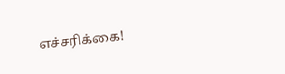எச்சரிக்கை!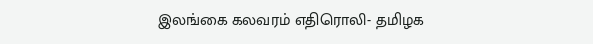இலங்கை கலவரம் எதிரொலி- தமிழக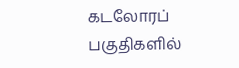கடலோரப் பகுதிகளில்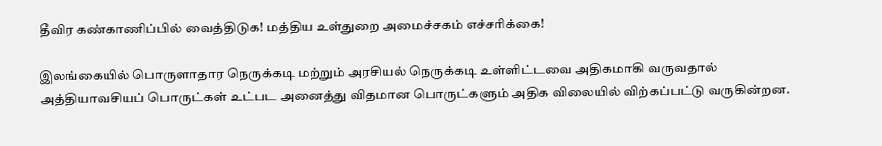தீவிர கண்காணிப்பில் வைத்திடுக! மத்திய உள்துறை அமைச்சகம் எச்சரிக்கை!

இலங்கையில் பொருளாதார நெருக்கடி மற்றும் அரசியல் நெருக்கடி உள்ளிட்டவை அதிகமாகி வருவதால் அத்தியாவசியப் பொருட்கள் உட்பட அனைத்து விதமான பொருட்களும் அதிக விலையில் விற்கப்பட்டு வருகின்றன.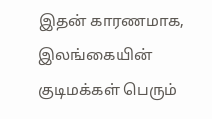இதன் காரணமாக, இலங்கையின் குடிமக்கள் பெரும்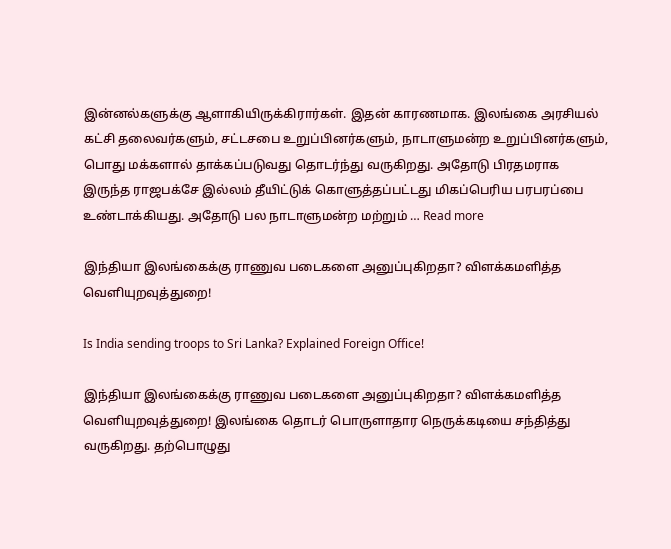இன்னல்களுக்கு ஆளாகியிருக்கிரார்கள். இதன் காரணமாக. இலங்கை அரசியல் கட்சி தலைவர்களும், சட்டசபை உறுப்பினர்களும், நாடாளுமன்ற உறுப்பினர்களும், பொது மக்களால் தாக்கப்படுவது தொடர்ந்து வருகிறது. அதோடு பிரதமராக இருந்த ராஜபக்சே இல்லம் தீயிட்டுக் கொளுத்தப்பட்டது மிகப்பெரிய பரபரப்பை உண்டாக்கியது. அதோடு பல நாடாளுமன்ற மற்றும் … Read more

இந்தியா இலங்கைக்கு ராணுவ படைகளை அனுப்புகிறதா? விளக்கமளித்த வெளியுறவுத்துறை!

Is India sending troops to Sri Lanka? Explained Foreign Office!

இந்தியா இலங்கைக்கு ராணுவ படைகளை அனுப்புகிறதா? விளக்கமளித்த வெளியுறவுத்துறை! இலங்கை தொடர் பொருளாதார நெருக்கடியை சந்தித்து வருகிறது. தற்பொழுது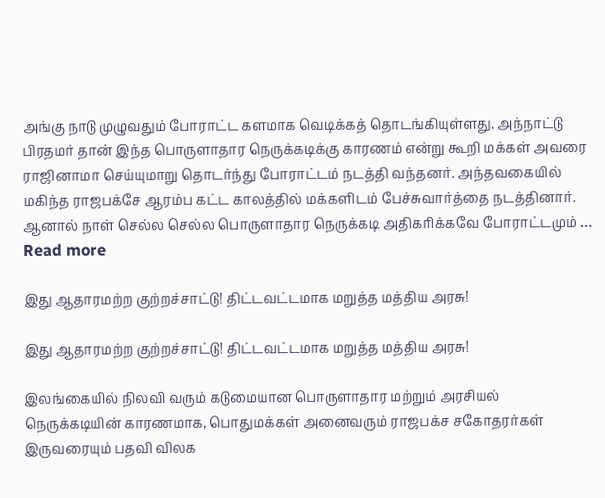அங்கு நாடு முழுவதும் போராட்ட களமாக வெடிக்கத் தொடங்கியுள்ளது. அந்நாட்டு பிரதமர் தான் இந்த பொருளாதார நெருக்கடிக்கு காரணம் என்று கூறி மக்கள் அவரை ராஜினாமா செய்யுமாறு தொடர்ந்து போராட்டம் நடத்தி வந்தனர். அந்தவகையில் மகிந்த ராஜபக்சே ஆரம்ப கட்ட காலத்தில் மக்களிடம் பேச்சுவார்த்தை நடத்தினார். ஆனால் நாள் செல்ல செல்ல பொருளாதார நெருக்கடி அதிகரிக்கவே போராட்டமும் … Read more

இது ஆதாரமற்ற குற்றச்சாட்டு! திட்டவட்டமாக மறுத்த மத்திய அரசு!

இது ஆதாரமற்ற குற்றச்சாட்டு! திட்டவட்டமாக மறுத்த மத்திய அரசு!

இலங்கையில் நிலவி வரும் கடுமையான பொருளாதார மற்றும் அரசியல் நெருக்கடியின் காரணமாக, பொதுமக்கள் அனைவரும் ராஜபக்ச சகோதரர்கள் இருவரையும் பதவி விலக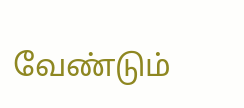வேண்டும்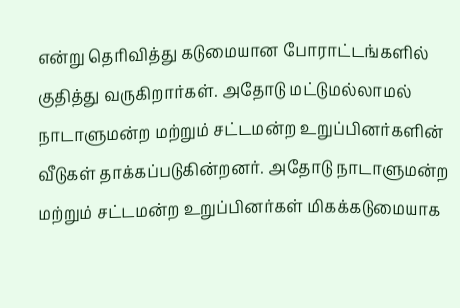என்று தெரிவித்து கடுமையான போராட்டங்களில் குதித்து வருகிறார்கள். அதோடு மட்டுமல்லாமல் நாடாளுமன்ற மற்றும் சட்டமன்ற உறுப்பினர்களின் வீடுகள் தாக்கப்படுகின்றனர். அதோடு நாடாளுமன்ற மற்றும் சட்டமன்ற உறுப்பினர்கள் மிகக்கடுமையாக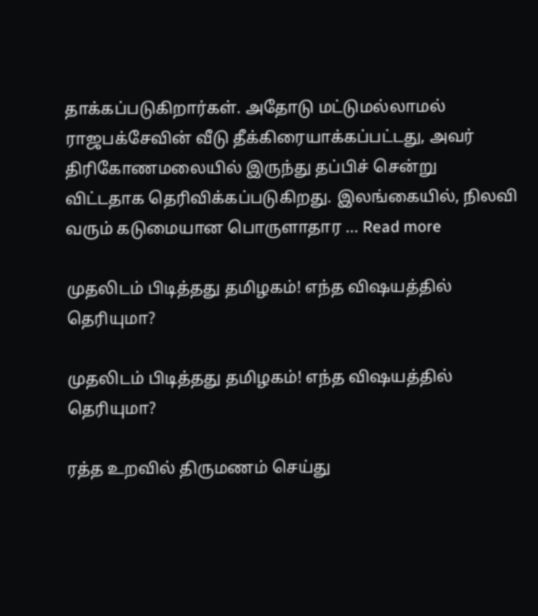தாக்கப்படுகிறார்கள். அதோடு மட்டுமல்லாமல் ராஜபக்சேவின் வீடு தீக்கிரையாக்கப்பட்டது, அவர் திரிகோணமலையில் இருந்து தப்பிச் சென்று விட்டதாக தெரிவிக்கப்படுகிறது. இலங்கையில், நிலவி வரும் கடுமையான பொருளாதார … Read more

முதலிடம் பிடித்தது தமிழகம்! எந்த விஷயத்தில் தெரியுமா?

முதலிடம் பிடித்தது தமிழகம்! எந்த விஷயத்தில் தெரியுமா?

ரத்த உறவில் திருமணம் செய்து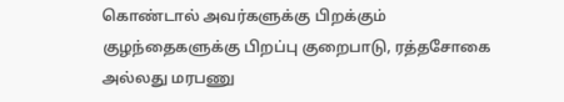கொண்டால் அவர்களுக்கு பிறக்கும் குழந்தைகளுக்கு பிறப்பு குறைபாடு, ரத்தசோகை அல்லது மரபணு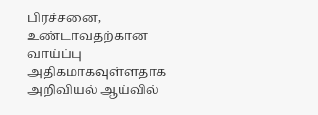பிரச்சனை, உண்டாவதற்கான வாய்ப்பு அதிகமாகவுள்ளதாக அறிவியல் ஆய்வில்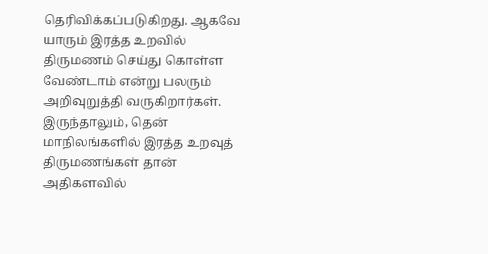தெரிவிக்கப்படுகிறது. ஆகவே யாரும் இரத்த உறவில் திருமணம் செய்து கொள்ள வேண்டாம் என்று பலரும் அறிவுறுத்தி வருகிறார்கள். இருந்தாலும், தென் மாநிலங்களில் இரத்த உறவுத் திருமணங்கள் தான் அதிகளவில்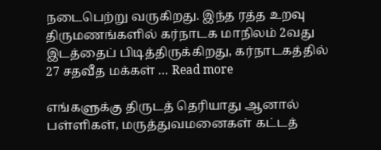நடைபெற்று வருகிறது. இந்த ரத்த உறவு திருமணங்களில் கர்நாடக மாநிலம் 2வது இடத்தைப் பிடித்திருக்கிறது, கர்நாடகத்தில் 27 சதவீத மக்கள் … Read more

எங்களுக்கு திருடத் தெரியாது ஆனால் பள்ளிகள், மருத்துவமனைகள் கட்டத்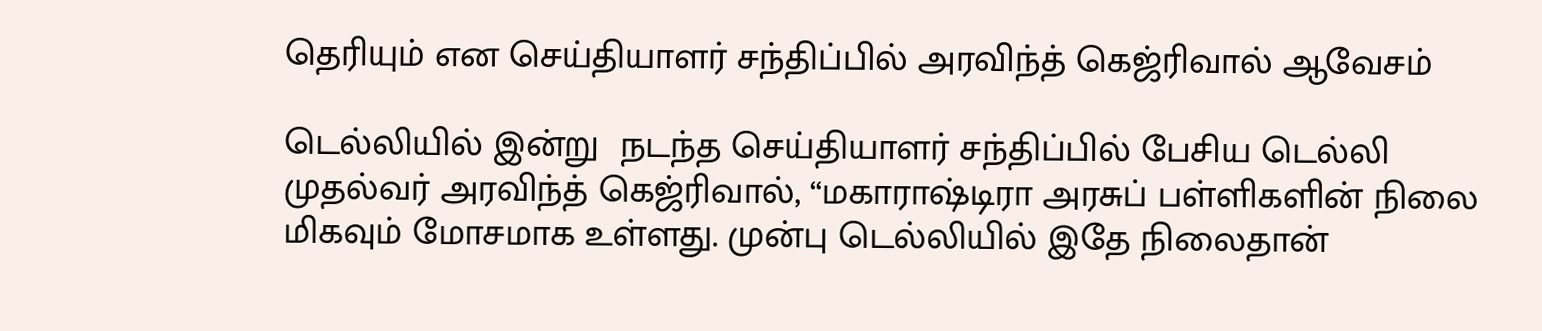தெரியும் என செய்தியாளர் சந்திப்பில் அரவிந்த் கெஜ்ரிவால் ஆவேசம்

டெல்லியில் இன்று  நடந்த செய்தியாளர் சந்திப்பில் பேசிய டெல்லி முதல்வர் அரவிந்த் கெஜ்ரிவால், “மகாராஷ்டிரா அரசுப் பள்ளிகளின் நிலை மிகவும் மோசமாக உள்ளது. முன்பு டெல்லியில் இதே நிலைதான்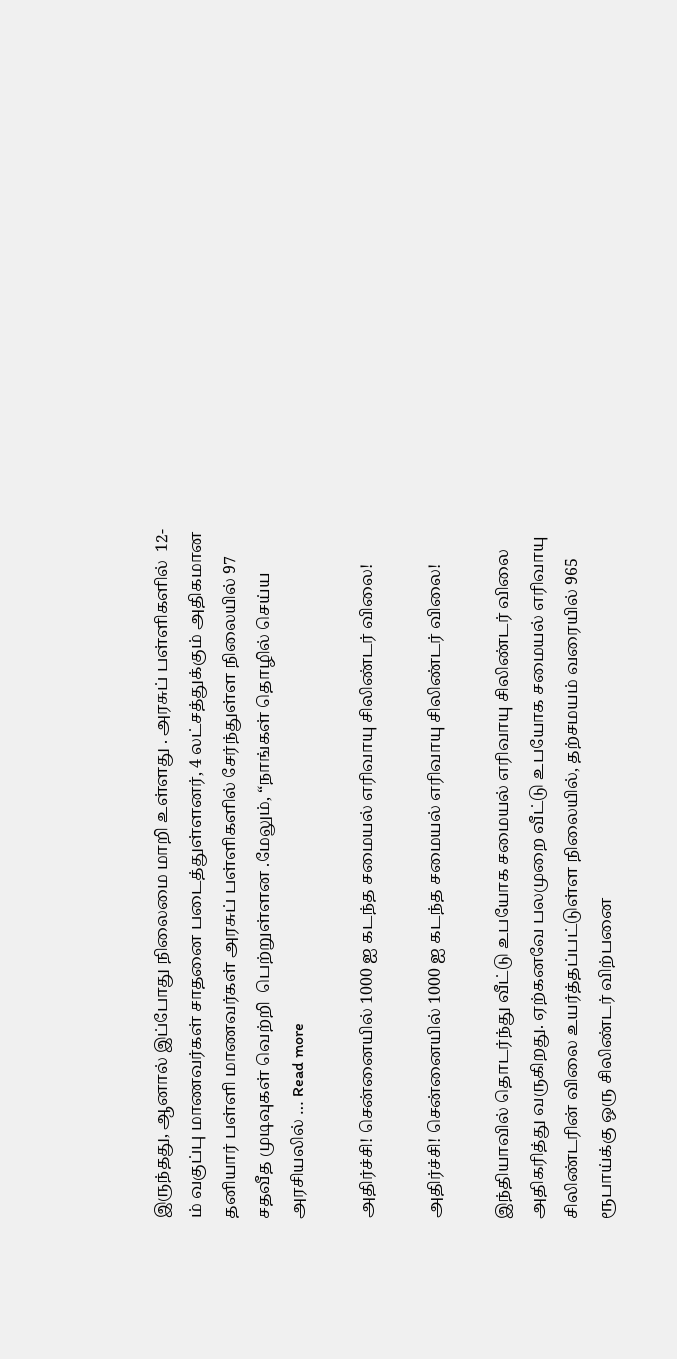இருந்தது, ஆனால் இப்போது நிலைமை மாறி உள்ளது . அரசுப் பள்ளிகளில்  12-ம் வகுப்பு மாணவர்கள் சாதனை படைத்துள்ளனர், 4 லட்சத்துக்கும் அதிகமான தனியார் பள்ளி மாணவர்கள் அரசுப் பள்ளிகளில் சேர்ந்துள்ள நிலையில் 97 சதவீத முடிவுகள் வெற்றி  பெற்றுள்ளன .மேலும், “நாங்கள் தொழில் செய்ய அரசியலில் … Read more

அதிர்ச்சி! சென்னையில் 1000 ஐ கடந்த சமையல் எரிவாயு சிலிண்டர் விலை!

அதிர்ச்சி! சென்னையில் 1000 ஐ கடந்த சமையல் எரிவாயு சிலிண்டர் விலை!

இந்தியாவில் தொடர்ந்து வீட்டு உபயோக சமையல் எரிவாயு சிலிண்டர் விலை அதிகரித்து வருகிறது. ஏற்கனவே பலமுறை வீட்டு உபயோக சமையல் எரிவாயு சிலிண்டரின் விலை உயர்த்தப்பட்டுள்ள நிலையில், தற்சமயம் வரையில் 965 ரூபாய்க்கு ஒரு சிலிண்டர் விற்பனை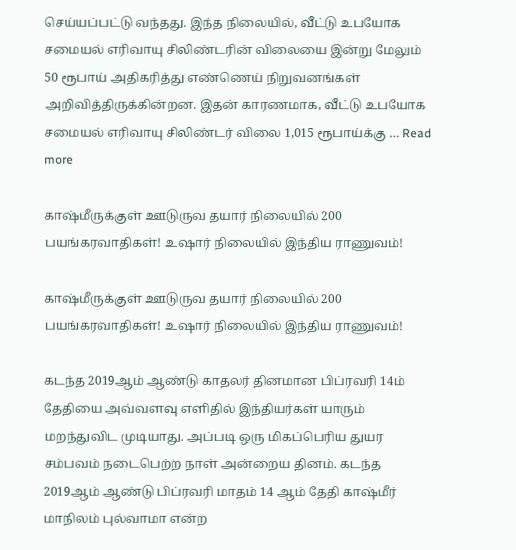செய்யப்பட்டு வந்தது. இந்த நிலையில், வீட்டு உபயோக சமையல் எரிவாயு சிலிண்டரின் விலையை இன்று மேலும் 50 ரூபாய் அதிகரித்து எண்ணெய் நிறுவனங்கள் அறிவித்திருக்கின்றன. இதன் காரணமாக, வீட்டு உபயோக சமையல் எரிவாயு சிலிண்டர் விலை 1,015 ரூபாய்க்கு … Read more

காஷ்மீருக்குள் ஊடுருவ தயார் நிலையில் 200 பயங்கரவாதிகள்! உஷார் நிலையில் இந்திய ராணுவம்!

காஷ்மீருக்குள் ஊடுருவ தயார் நிலையில் 200 பயங்கரவாதிகள்! உஷார் நிலையில் இந்திய ராணுவம்!

கடந்த 2019ஆம் ஆண்டு காதலர் தினமான பிப்ரவரி 14ம் தேதியை அவ்வளவு எளிதில் இந்தியர்கள் யாரும் மறந்துவிட முடியாது. அப்படி ஒரு மிகப்பெரிய துயர சம்பவம் நடைபெற்ற நாள் அன்றைய தினம். கடந்த 2019ஆம் ஆண்டு பிப்ரவரி மாதம் 14 ஆம் தேதி காஷ்மீர் மாநிலம் புல்வாமா என்ற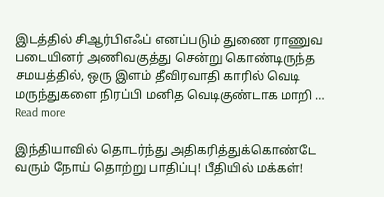இடத்தில் சிஆர்பிஎஃப் எனப்படும் துணை ராணுவ படையினர் அணிவகுத்து சென்று கொண்டிருந்த சமயத்தில், ஒரு இளம் தீவிரவாதி காரில் வெடி மருந்துகளை நிரப்பி மனித வெடிகுண்டாக மாறி … Read more

இந்தியாவில் தொடர்ந்து அதிகரித்துக்கொண்டே வரும் நோய் தொற்று பாதிப்பு! பீதியில் மக்கள்!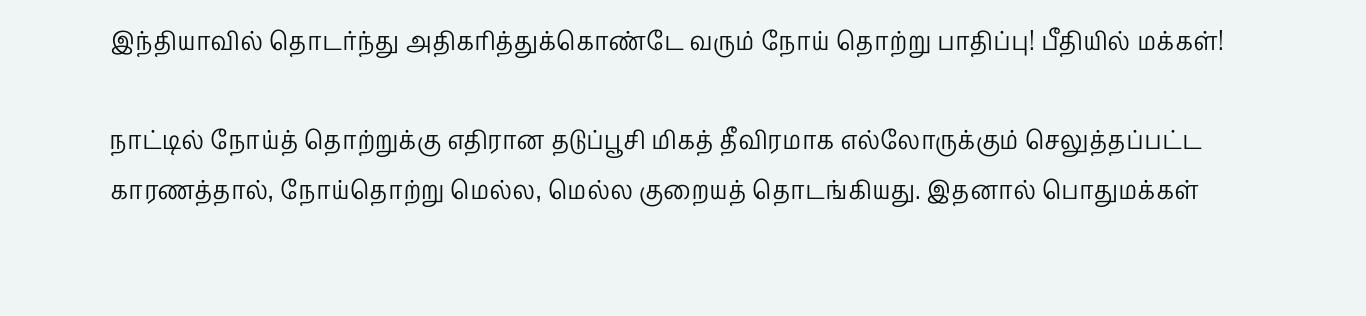இந்தியாவில் தொடர்ந்து அதிகரித்துக்கொண்டே வரும் நோய் தொற்று பாதிப்பு! பீதியில் மக்கள்!

நாட்டில் நோய்த் தொற்றுக்கு எதிரான தடுப்பூசி மிகத் தீவிரமாக எல்லோருக்கும் செலுத்தப்பட்ட காரணத்தால், நோய்தொற்று மெல்ல, மெல்ல குறையத் தொடங்கியது. இதனால் பொதுமக்கள்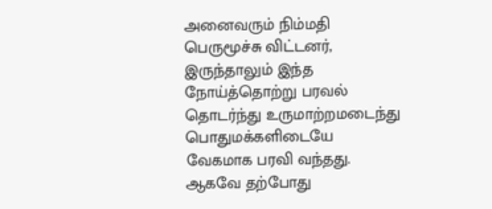அனைவரும் நிம்மதி பெருமூச்சு விட்டனர், இருந்தாலும் இந்த நோய்த்தொற்று பரவல் தொடர்ந்து உருமாற்றமடைந்து பொதுமக்களிடையே வேகமாக பரவி வந்தது. ஆகவே தற்போது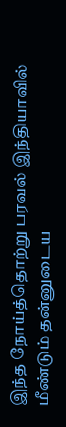இந்த நோய்த்தொற்று பரவல் இந்தியாவில் மீண்டும் தன்னுடைய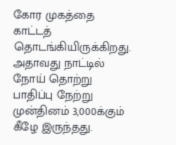கோர முகத்தை காட்டத் தொடங்கியிருக்கிறது. அதாவது நாட்டில் நோய் தொற்று பாதிப்பு நேற்று முன்தினம் 3,000க்கும் கீழே இருந்தது.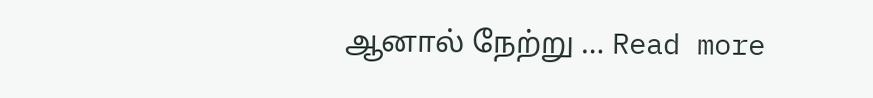ஆனால் நேற்று … Read more